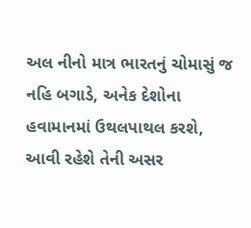અલ નીનો માત્ર ભારતનું ચોમાસું જ નહિ બગાડે, અનેક દેશોના હવામાનમાં ઉથલપાથલ કરશે, આવી રહેશે તેની અસર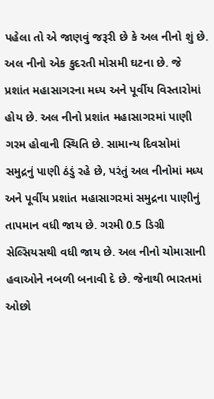પહેલા તો એ જાણવું જરૂરી છે કે અલ નીનો શું છે. અલ નીનો એક કુદરતી મોસમી ઘટના છે. જે પ્રશાંત મહાસાગરના મધ્ય અને પૂર્વીય વિસ્તારોમાં હોય છે. અલ નીનો પ્રશાંત મહાસાગરમાં પાણી ગરમ હોવાની સ્થિતિ છે. સામાન્ય દિવસોમાં સમુદ્રનું પાણી ઠંડું રહે છે, પરંતું અલ નીનોમાં મધ્ય અને પૂર્વીય પ્રશાંત મહાસાગરમાં સમુદ્રના પાણીનું તાપમાન વધી જાય છે. ગરમી 0.5 ડિગ્રી સેલ્સિયસથી વધી જાય છે. અલ નીનો ચોમાસાની હવાઓને નબળી બનાવી દે છે. જેનાથી ભારતમાં ઓછો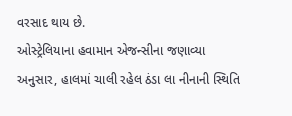વરસાદ થાય છે.
ઓસ્ટ્રેલિયાના હવામાન એજન્સીના જણાવ્યા અનુસાર, હાલમાં ચાલી રહેલ ઠંડા લા નીનાની સ્થિતિ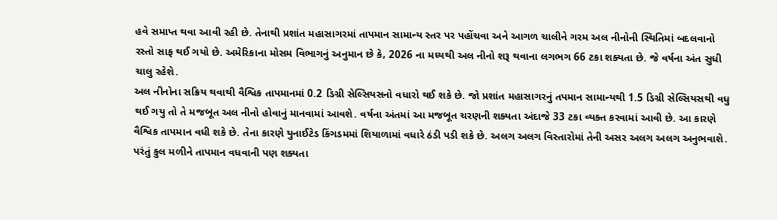હવે સમાપ્ત થવા આવી રહી છે. તેનાથી પ્રશાંત મહાસાગરમાં તાપમાન સામાન્ય સ્તર પર પહોંચવા અને આગળ ચાલીને ગરમ અલ નીનોની સ્થિતિમાં બદલવાનો રસ્તો સાફ થઈ ગયો છે. અમેરિકાના મોસમ વિભાગનું અનુમાન છે કે, 2026 ના મધ્યથી અલ નીનો શરૂ થવાના લગભગ 66 ટકા શક્યતા છે. જે વર્ષના અંત સુધી ચાલુ રહેશે.
અલ નીનોના સક્રિય થવાથી વૈશ્વિક તાપમાનમાં 0.2 ડિગ્રી સેલ્સિયસનો વધારો થઈ શકે છે. જો પ્રશાંત મહાસાગરનું તપમાન સામાન્યથી 1.5 ડિગ્રી સેલ્સિયસથી વધુ થઈ ગયુ તો તે મજબૂત અલ નીનો હોવાનું માનવામાં આવશે. વર્ષના અંતમાં આ મજબૂત ચરણની શક્યતા અંદાજે 33 ટકા વ્યક્ત કરવામાં આવી છે. આ કારણે વૈશ્વિક તાપમાન વધી શકે છે. તેના કારણે યુનાઈટેડ કિંગડમમાં શિયાળામાં વધારે ઠંડી પડી શકે છે. અલગ અલગ વિસ્તારોમાં તેની અસર અલગ અલગ અનુભવાશે. પરંતું કુલ મળીને તાપમાન વધવાની પણ શક્યતા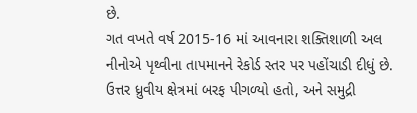છે.
ગત વખતે વર્ષ 2015-16 માં આવનારા શક્તિશાળી અલ નીનોએ પૃથ્વીના તાપમાનને રેકોર્ડ સ્તર પર પહોંચાડી દીધું છે. ઉત્તર ધ્રુવીય ક્ષેત્રમાં બરફ પીગળ્યો હતો, અને સમુદ્રી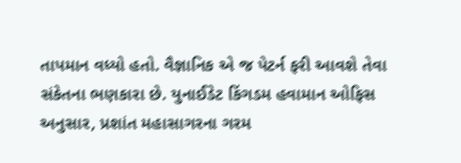તાપમાન વધ્યો હતો. વૈજ્ઞાનિક એ જ પેટર્ન ફરી આવશે તેવા સંકેતના ભણકારા છે. યુનાઈડેટ કિંગડમ હવામાન ઓફિસ અનુસાર, પ્રશાંત મહાસાગરના ગરમ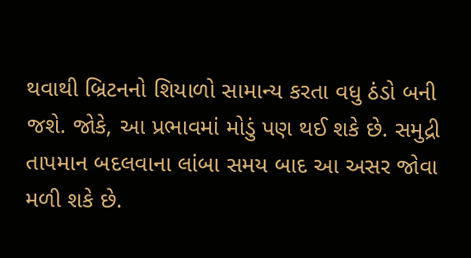થવાથી બ્રિટનનો શિયાળો સામાન્ય કરતા વધુ ઠંડો બની જશે. જોકે, આ પ્રભાવમાં મોડું પણ થઈ શકે છે. સમુદ્રી તાપમાન બદલવાના લાંબા સમય બાદ આ અસર જોવા મળી શકે છે.